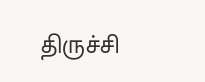திருச்சி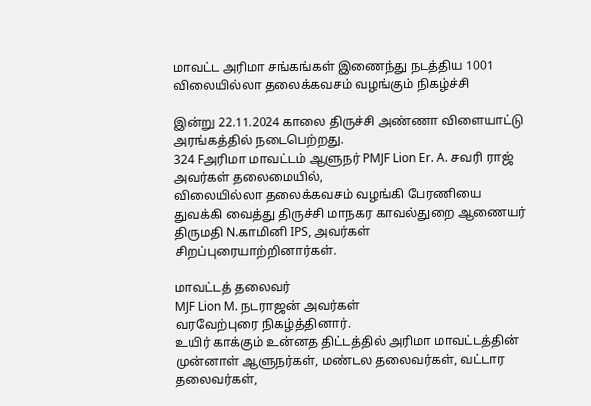மாவட்ட அரிமா சங்கங்கள் இணைந்து நடத்திய 1001 விலையில்லா தலைக்கவசம் வழங்கும் நிகழ்ச்சி

இன்று 22.11.2024 காலை திருச்சி அண்ணா விளையாட்டு அரங்கத்தில் நடைபெற்றது.
324 Fஅரிமா மாவட்டம் ஆளுநர் PMJF Lion Er. A. சவரி ராஜ் அவர்கள் தலைமையில்,
விலையில்லா தலைக்கவசம் வழங்கி பேரணியை துவக்கி வைத்து திருச்சி மாநகர காவல்துறை ஆணையர்
திருமதி N.காமினி IPS, அவர்கள் சிறப்புரையாற்றினார்கள்.

மாவட்டத் தலைவர்
MJF Lion M. நடராஜன் அவர்கள்
வரவேற்புரை நிகழ்த்தினார்.
உயிர் காக்கும் உன்னத திட்டத்தில் அரிமா மாவட்டத்தின் முன்னாள் ஆளுநர்கள், மண்டல தலைவர்கள், வட்டார தலைவர்கள்,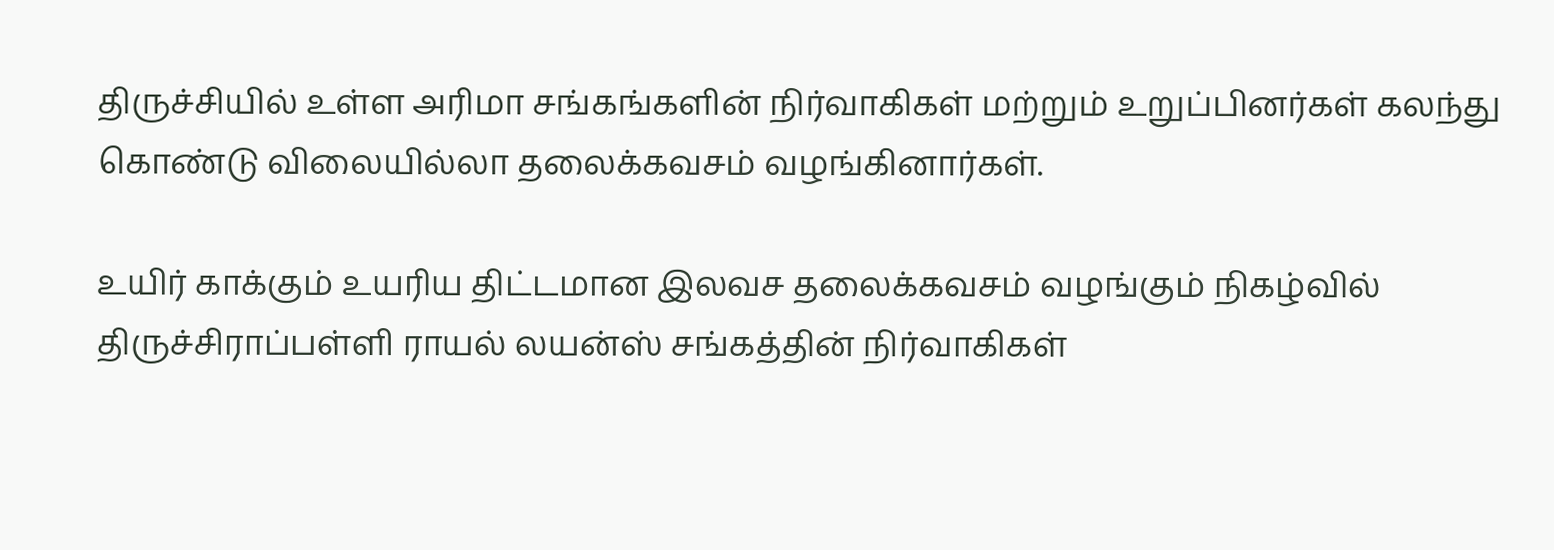திருச்சியில் உள்ள அரிமா சங்கங்களின் நிர்வாகிகள் மற்றும் உறுப்பினர்கள் கலந்து கொண்டு விலையில்லா தலைக்கவசம் வழங்கினார்கள்.

உயிர் காக்கும் உயரிய திட்டமான இலவச தலைக்கவசம் வழங்கும் நிகழ்வில் திருச்சிராப்பள்ளி ராயல் லயன்ஸ் சங்கத்தின் நிர்வாகிகள்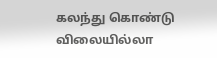கலந்து கொண்டு விலையில்லா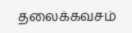தலைக்கவசம்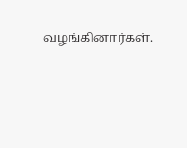வழங்கினார்கள்.